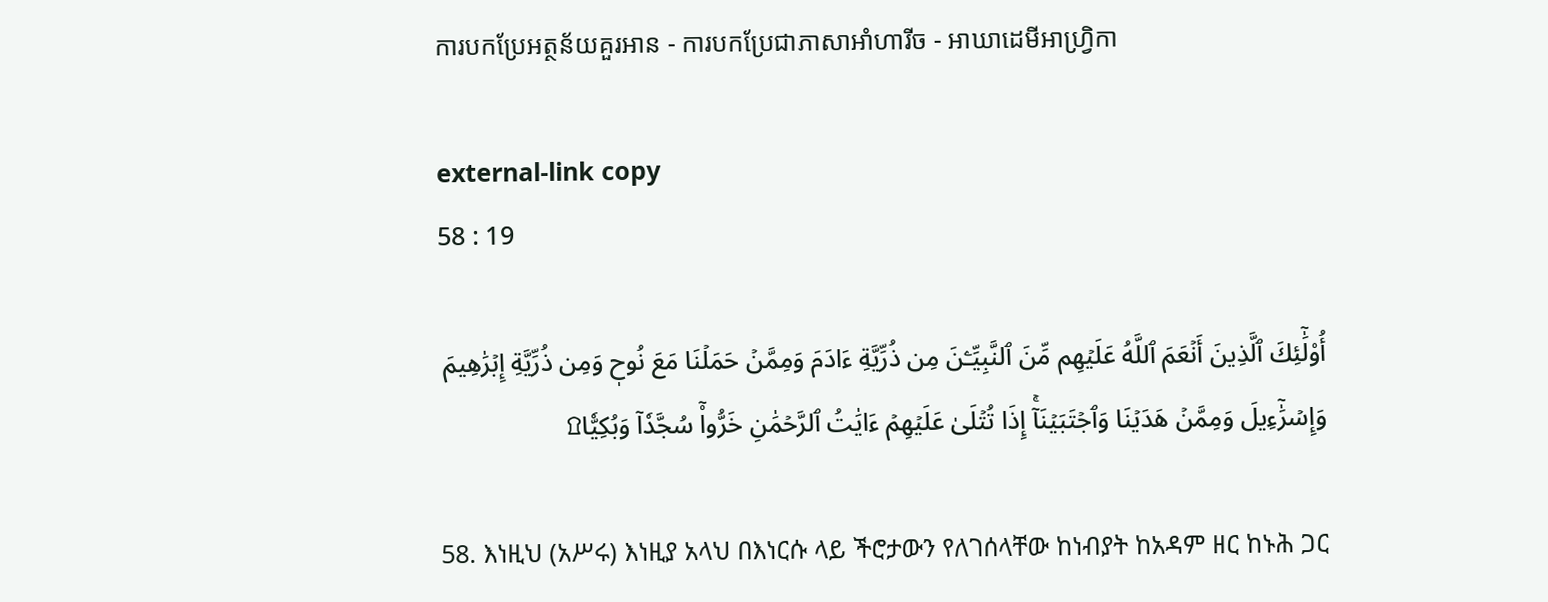ការបកប្រែអត្ថន័យគួរអាន - ការបកប្រែជាភាសាអាំហារីច - អាឃាដេមីអាហ្វ្រិកា

external-link copy
58 : 19

أُوْلَٰٓئِكَ ٱلَّذِينَ أَنۡعَمَ ٱللَّهُ عَلَيۡهِم مِّنَ ٱلنَّبِيِّـۧنَ مِن ذُرِّيَّةِ ءَادَمَ وَمِمَّنۡ حَمَلۡنَا مَعَ نُوحٖ وَمِن ذُرِّيَّةِ إِبۡرَٰهِيمَ وَإِسۡرَٰٓءِيلَ وَمِمَّنۡ هَدَيۡنَا وَٱجۡتَبَيۡنَآۚ إِذَا تُتۡلَىٰ عَلَيۡهِمۡ ءَايَٰتُ ٱلرَّحۡمَٰنِ خَرُّواْۤ سُجَّدٗاۤ وَبُكِيّٗا۩

58. እነዚህ (አሥሩ) እነዚያ አላህ በእነርሱ ላይ ችሮታውን የለገሰላቸው ከነብያት ከአዳም ዘር ከኑሕ ጋር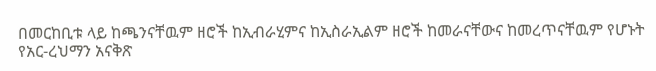በመርከቢቱ ላይ ከጫንናቸዉም ዘሮች ከኢብራሂምና ከኢስራኢልም ዘሮች ከመራናቸውና ከመረጥናቸዉም የሆኑት የአር-ረህማን አናቅጽ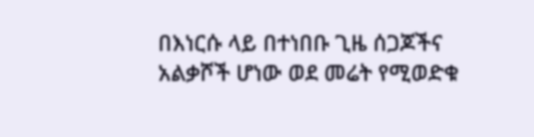በእነርሱ ላይ በተነበቡ ጊዜ ሰጋጆችና አልቃሾች ሆነው ወደ መሬት የሚወድቁ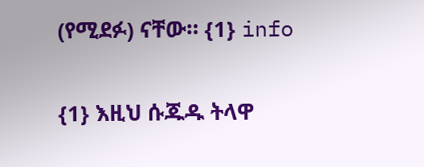(የሚደፉ) ናቸው። {1} info

{1} እዚህ ሱጁዱ ትላዋ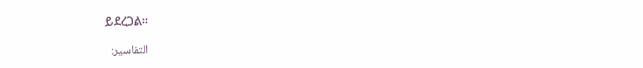ይደረጋል።

التفاسير: